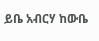ይቤ አብርሃ ከውቤ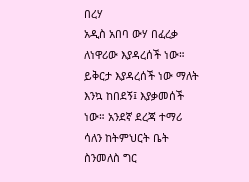በረሃ
አዲስ አበባ ውሃ በፈረቃ ለነዋሪው እያዳረሰች ነው። ይቅርታ እያዳረሰች ነው ማለት እንኳ ከበደኝ፤ እያቃመሰች ነው። አንደኛ ደረጃ ተማሪ ሳለን ከትምህርት ቤት ስንመለስ ግር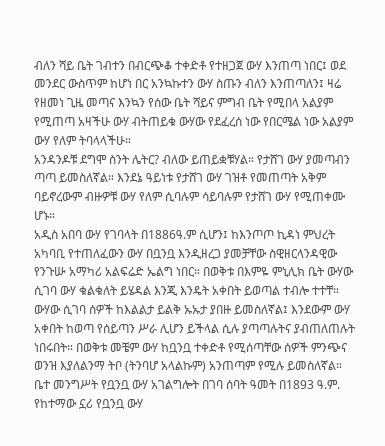ብለን ሻይ ቤት ገብተን በብርጭቆ ተቀድቶ የተዘጋጀ ውሃ እንጠጣ ነበር፤ ወደ መንደር ውስጥም ከሆነ በር አንኳኩተን ውሃ ስጡን ብለን እንጠጣለን፤ ዛሬ የዘመነ ጊዜ መጣና እንኳን የሰው ቤት ሻይና ምግብ ቤት የሚበላ አልያም የሚጠጣ አዛችሁ ውሃ ብትጠይቁ ውሃው የደፈረሰ ነው የበርሜል ነው አልያም ውሃ የለም ትባላላችሁ።
አንዳንዶቹ ደግሞ ስንት ሌትር? ብለው ይጠይቋቹሃል። የታሸገ ውሃ ያመጣብን ጣጣ ይመስለኛል። እንደኔ ዓይነቱ የታሸገ ውሃ ገዝቶ የመጠጣት አቅም ባይኖረውም ብዙዎቹ ውሃ የለም ሲባሉም ሳይባሉም የታሸገ ውሃ የሚጠቀሙ ሆኑ።
አዲስ አበባ ውሃ የገባላት በ1886ዓ.ም ሲሆን፤ ከእንጦጦ ኪዳነ ምህረት አካባቢ የተጠለፈውን ውሃ በቧንቧ እንዲዘረጋ ያመቻቸው ስዊዘርላንዳዊው የንጉሡ አማካሪ አልፍሬድ ኤልግ ነበር። በወቅቱ በእምዬ ምኒሊክ ቤት ውሃው ሲገባ ውሃ ቁልቁለት ይሄዳል እንጂ እንዴት አቀበት ይወጣል ተብሎ ተተቸ።
ውሃው ሲገባ ሰዎች ከእልልታ ይልቅ ኡኡታ ያበዙ ይመስለኛል፤ እንደውም ውሃ አቀበት ከወጣ የሰይጣን ሥራ ሊሆን ይችላል ሲሉ ያጣጣሉትና ያብጠለጠሉት ነበሩበት። በወቅቱ መቼም ውሃ ከቧንቧ ተቀድቶ የሚሰጣቸው ሰዎች ምንጭና ወንዝ እያለልንማ ትቦ (ትንባሆ አላልኩም) አንጠጣም የሚሉ ይመስለኛል።
ቤተ መንግሥት የቧንቧ ውሃ አገልግሎት በገባ ሰባት ዓመት በ1893 ዓ.ም. የከተማው ኗሪ የቧንቧ ውሃ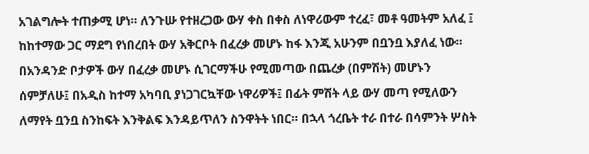አገልግሎት ተጠቃሚ ሆነ። ለንጉሡ የተዘረጋው ውሃ ቀስ በቀስ ለነዋሪውም ተረፈ፣ መቶ ዓመትም አለፈ ፤ ከከተማው ጋር ማደግ የነበረበት ውሃ አቅርቦት በፈረቃ መሆኑ ከፋ እንጂ አሁንም በቧንቧ እያለፈ ነው።
በአንዳንድ ቦታዎች ውሃ በፈረቃ መሆኑ ሲገርማችሁ የሚመጣው በጨረቃ (በምሽት) መሆኑን ሰምቻለሁ፤ በአዲስ ከተማ አካባቢ ያነጋገርኳቸው ነዋሪዎች፤ በፊት ምሽት ላይ ውሃ መጣ የሚለውን ለማየት ቧንቧ ስንከፍት እንቅልፍ እንዳይጥለን ስንዋትት ነበር። በኋላ ጎረቤት ተራ በተራ በሳምንት ሦስት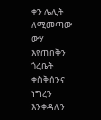ቀን ሌሊት ለሚመጣው ውሃ እየጠበቅን ጎረቤት ቀስቅሰንና ነግረን እንቀዳለን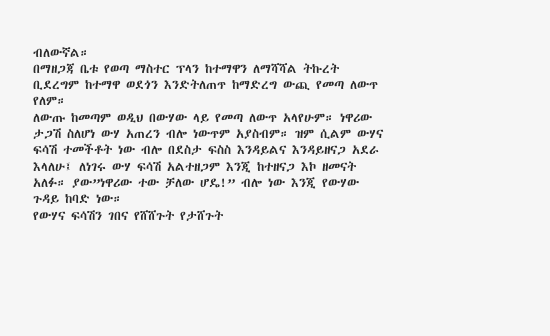ብለውኛል።
በማዘጋጃ ቤቱ የወጣ ማስተር ፕላን ከተማዋን ለማሻሻል ትኩረት ቢደረግም ከተማዋ ወደጎን እንድትለጠጥ ከማድረግ ውጪ የመጣ ለውጥ የለም።
ለውጡ ከመጣም ወዲህ በውሃው ላይ የመጣ ለውጥ አላየሁም። ነዋሪው ታጋሽ ስለሆነ ውሃ አጠረን ብሎ ነውጥም አያስብም። ዝም ሲልም ውሃና ፍሳሽ ተመችቶት ነው ብሎ በደስታ ፍስስ እንዳይልና እንዳይዘናጋ አደራ እላለሁ፤ ለነገሩ ውሃ ፍሳሽ አልተዘጋም እንጂ ከተዘናጋ እኮ ዘመናት አለፉ። ያው”ነዋሪው ተው ቻለው ሆዴ!” ብሎ ነው እንጂ የውሃው ጉዳይ ከባድ ነው።
የውሃና ፍሳሽን ገበና የሸሸጉት የታሸጉት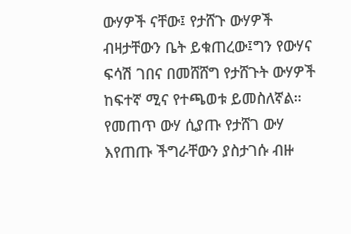ውሃዎች ናቸው፤ የታሸጉ ውሃዎች ብዛታቸውን ቤት ይቁጠረው፤ግን የውሃና ፍሳሽ ገበና በመሸሸግ የታሸጉት ውሃዎች ከፍተኛ ሚና የተጫወቱ ይመስለኛል። የመጠጥ ውሃ ሲያጡ የታሸገ ውሃ እየጠጡ ችግራቸውን ያስታገሱ ብዙ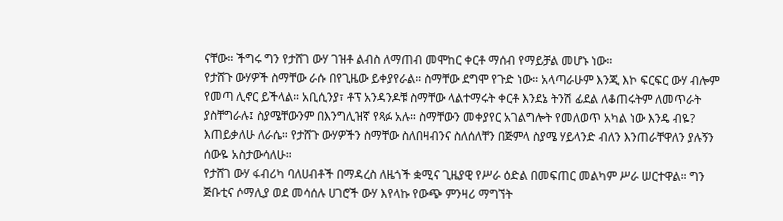ናቸው። ችግሩ ግን የታሸገ ውሃ ገዝቶ ልብስ ለማጠብ መሞከር ቀርቶ ማሰብ የማይቻል መሆኑ ነው።
የታሸጉ ውሃዎች ስማቸው ራሱ በየጊዜው ይቀያየራል። ስማቸው ደግሞ የጉድ ነው። አላጣራሁም እንጂ እኮ ፍርፍር ውሃ ብሎም የመጣ ሊኖር ይችላል። አቢሲንያ፣ ቶፕ አንዳንዶቹ ስማቸው ላልተማሩት ቀርቶ እንደኔ ትንሽ ፊደል ለቆጠሩትም ለመጥራት ያስቸግራሉ፤ ስያሜቸውንም በእንግሊዝኛ የጻፉ አሉ። ስማቸውን መቀያየር አገልግሎት የመለወጥ አካል ነው እንዴ ብዬ? እጠይቃለሁ ለራሴ። የታሸጉ ውሃዎችን ስማቸው ስለበዛብንና ስለሰለቸን በጅምላ ስያሜ ሃይላንድ ብለን እንጠራቸዋለን ያሉኝን ሰውዬ አስታውሳለሁ።
የታሸገ ውሃ ፋብሪካ ባለሀብቶች በማዳረስ ለዜጎች ቋሚና ጊዜያዊ የሥራ ዕድል በመፍጠር መልካም ሥራ ሠርተዋል። ግን ጅቡቲና ሶማሊያ ወደ መሳሰሉ ሀገሮች ውሃ እየላኩ የውጭ ምንዛሪ ማግኘት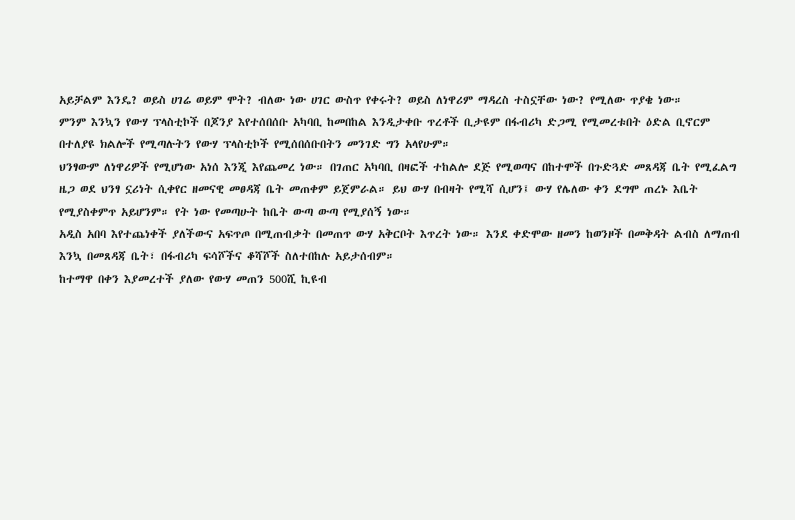አይቻልም እንዴ? ወይስ ሀገሬ ወይም ሞት? ብለው ነው ሀገር ውስጥ የቀሩት? ወይስ ለነዋሪም ማዳረስ ተስኗቸው ነው? የሚለው ጥያቄ ነው።
ምንም እንኳን የውሃ ፕላስቲኮች በጆንያ እየተሰበሰቡ አካባቢ ከመበከል እንዲታቀቡ ጥረቶች ቢታዩም በፋብሪካ ድጋሚ የሚመረቱበት ዕድል ቢኖርም በተለያዩ ክልሎች የሚጣሉትን የውሃ ፕላስቲኮች የሚሰበሰቡበትን መንገድ ግን አላየሁም።
ህንፃውም ለነዋሪዎች የሚሆነው አነሰ እንጂ እየጨመረ ነው። በገጠር አካባቢ በዛፎች ተከልሎ ደጅ የሚወጣና በከተሞች በጉድጓድ መጸዳጃ ቤት የሚፈልግ ዜጋ ወደ ህንፃ ኗሪነት ሲቀየር ዘመናዊ መፀዳጃ ቤት መጠቀም ይጀምራል። ይህ ውሃ በብዛት የሚሻ ሲሆን፤ ውሃ የሌለው ቀን ደግሞ ጠረኑ እቤት የሚያስቀምጥ አይሆንም። የት ነው የመጣሁት ከቤት ውጣ ውጣ የሚያሰኝ ነው።
አዲስ አበባ እየተጨነቀች ያለችውና አፍጥጦ በሚጠብቃት በመጠጥ ውሃ አቅርቦት እጥረት ነው። እንደ ቀድሞው ዘመን ከወንዞች በመቅዳት ልብስ ለማጠብ እንኳ በመጸዳጃ ቤት፣ በፋብሪካ ፍሳሾችና ቆሻሾች ስለተበከሉ አይታሰብም።
ከተማዋ በቀን እያመረተች ያለው የውሃ መጠን 500ሺ ኪዩብ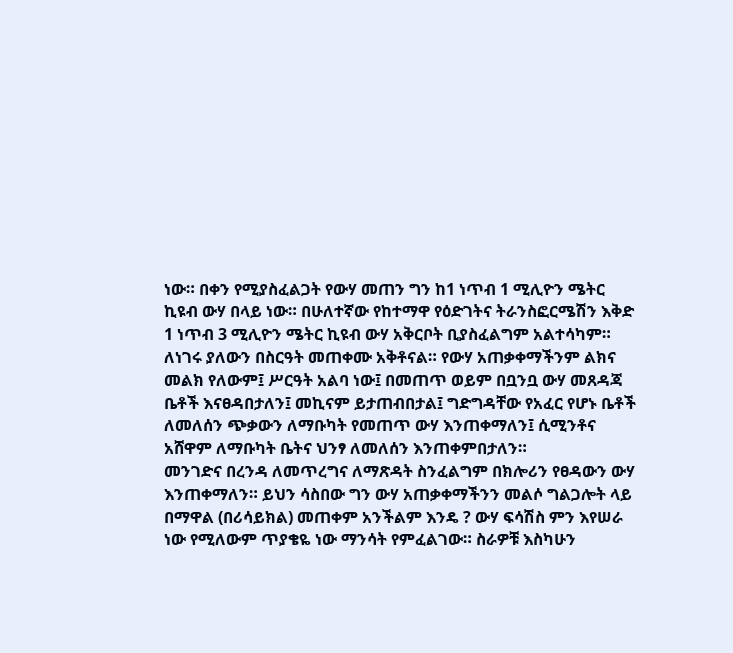ነው። በቀን የሚያስፈልጋት የውሃ መጠን ግን ከ1 ነጥብ 1 ሚሊዮን ሜትር ኪዩብ ውሃ በላይ ነው። በሁለተኛው የከተማዋ የዕድገትና ትራንስፎርሜሽን እቅድ 1 ነጥብ 3 ሚሊዮን ሜትር ኪዩብ ውሃ አቅርቦት ቢያስፈልግም አልተሳካም።
ለነገሩ ያለውን በስርዓት መጠቀሙ አቅቶናል። የውሃ አጠቃቀማችንም ልክና መልክ የለውም፤ ሥርዓት አልባ ነው፤ በመጠጥ ወይም በቧንቧ ውሃ መጸዳጃ ቤቶች እናፀዳበታለን፤ መኪናም ይታጠብበታል፤ ግድግዳቸው የአፈር የሆኑ ቤቶች ለመለሰን ጭቃውን ለማቡካት የመጠጥ ውሃ እንጠቀማለን፤ ሲሚንቶና አሸዋም ለማቡካት ቤትና ህንፃ ለመለሰን እንጠቀምበታለን።
መንገድና በረንዳ ለመጥረግና ለማጽዳት ስንፈልግም በክሎሪን የፀዳውን ውሃ እንጠቀማለን። ይህን ሳስበው ግን ውሃ አጠቃቀማችንን መልሶ ግልጋሎት ላይ በማዋል (በሪሳይክል) መጠቀም አንችልም እንዴ ? ውሃ ፍሳሽስ ምን እየሠራ ነው የሚለውም ጥያቄዬ ነው ማንሳት የምፈልገው። ስራዎቹ እስካሁን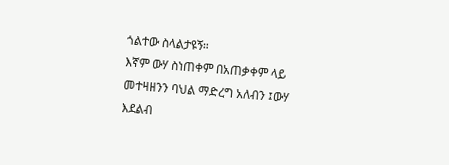ጎልተው ስላልታዩኝ።
እኛም ውሃ ስነጠቀም በአጠቃቀም ላይ መተዛዘንን ባህል ማድረግ አለብን ፤ውሃ እደልብ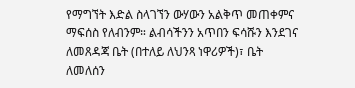የማግኘት እድል ስላገኘን ውሃውን አልቅጥ መጠቀምና ማፍሰስ የለብንም። ልብሳችንን አጥበን ፍሳሹን እንደገና ለመጸዳጃ ቤት (በተለይ ለህንጻ ነዋሪዎች)፣ ቤት ለመለሰን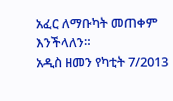አፈር ለማቡካት መጠቀም እንችላለን።
አዲስ ዘመን የካቲት 7/2013